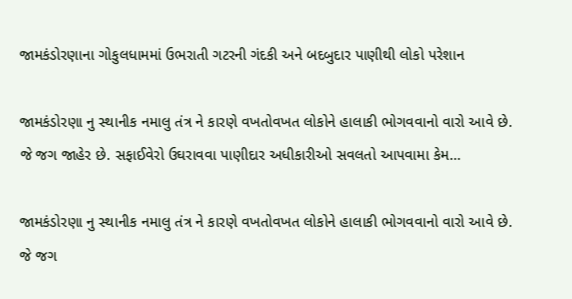જામકંડોરણાના ગોકુલધામમાં ઉભરાતી ગટરની ગંદકી અને બદબુદાર પાણીથી લોકો પરેશાન

જામકંડોરણા નુ સ્થાનીક નમાલુ તંત્ર ને કારણે વખતોવખત લોકોને હાલાકી ભોગવવાનો વારો આવે છે. જે જગ જાહેર છે. સફાઈવેરો ઉઘરાવવા પાણીદાર અધીકારીઓ સવલતો આપવામા કેમ…

જામકંડોરણા નુ સ્થાનીક નમાલુ તંત્ર ને કારણે વખતોવખત લોકોને હાલાકી ભોગવવાનો વારો આવે છે. જે જગ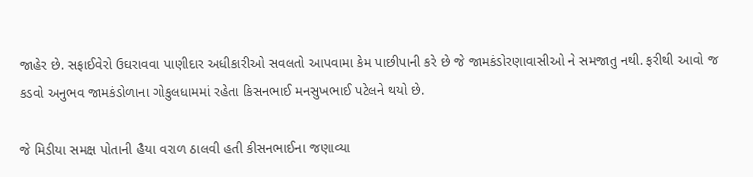જાહેર છે. સફાઈવેરો ઉઘરાવવા પાણીદાર અધીકારીઓ સવલતો આપવામા કેમ પાછીપાની કરે છે જે જામકંડોરણાવાસીઓ ને સમજાતુ નથી. ફરીથી આવો જ કડવો અનુભવ જામકંડોળાના ગોકુલધામમાં રહેતા કિસનભાઈ મનસુખભાઈ પટેલને થયો છે.

જે મિડીયા સમક્ષ પોતાની હૈયા વરાળ ઠાલવી હતી કીસનભાઈના જણાવ્યા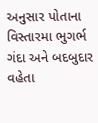અનુસાર પોતાના વિસ્તારમા ભુગર્ભ ગંદા અને બદબુદાર વહેતા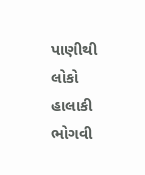પાણીથી લોકો હાલાકી ભોગવી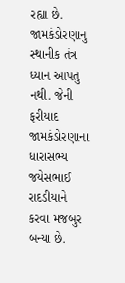રહ્યા છે. જામકંડોરણાનુ સ્થાનીક તંત્ર ધ્યાન આપતુ નથી. જેની ફરીયાદ જામકંડોરણાના ધારાસભ્ય જયેસભાઈ રાદડીયાને કરવા મજબુર બન્યા છે.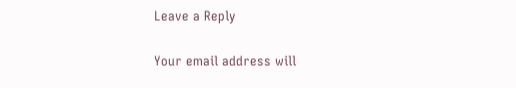Leave a Reply

Your email address will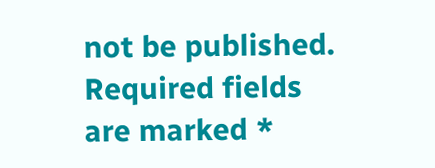not be published. Required fields are marked *